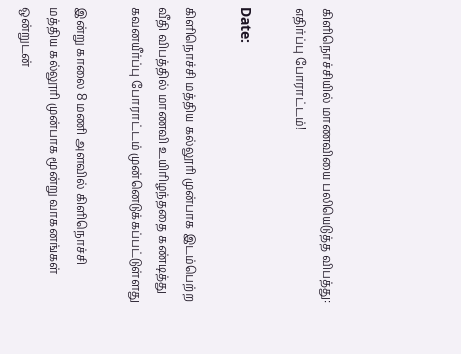கிளிநொச்சியில் மாணவியை பலியெடுத்த விபத்து: எதிர்ப்பு போராட்டம்!

Date:

கிளிநொச்சி மத்திய கல்லூரி முன்பாக இடம்பெற்ற வீதி விபத்தில் மாணவி உயிரிழந்ததை கண்டித்து கவனயீர்ப்பு போராட்டம் முன்னெடுக்கப்பட்டுள்ளது

இன்று காலை 8 மணி அளவில் கிளிநொச்சி மத்திய கல்லூரி முன்பாக மூன்று வாகனங்கள் ஒன்றுடன்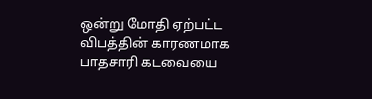ஒன்று மோதி ஏற்பட்ட விபத்தின் காரணமாக பாதசாரி கடவையை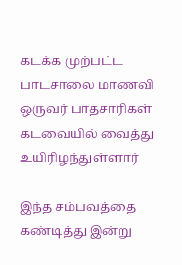கடக்க முற்பட்ட பாடசாலை மாணவி ஒருவர் பாதசாரிகள் கடவையில் வைத்து உயிரிழந்துள்ளார்

இந்த சம்பவத்தை கண்டித்து இன்று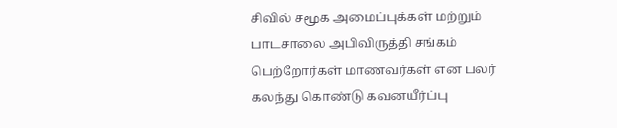சிவில் சமூக அமைப்புக்கள் மற்றும் பாடசாலை அபிவிருத்தி சங்கம் பெற்றோர்கள் மாணவர்கள் என பலர் கலந்து கொண்டு கவனயீர்ப்பு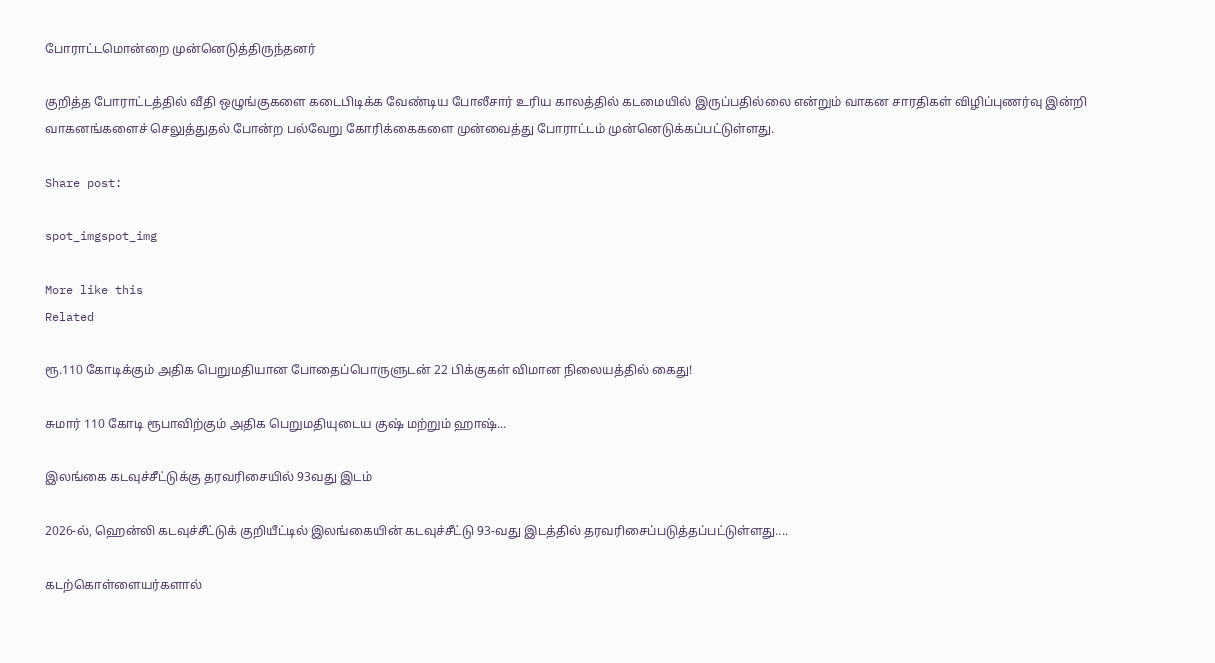போராட்டமொன்றை முன்னெடுத்திருந்தனர்

குறித்த போராட்டத்தில் வீதி ஒழுங்குகளை கடைபிடிக்க வேண்டிய போலீசார் உரிய காலத்தில் கடமையில் இருப்பதில்லை என்றும் வாகன சாரதிகள் விழிப்புணர்வு இன்றி வாகனங்களைச் செலுத்துதல் போன்ற பல்வேறு கோரிக்கைகளை முன்வைத்து போராட்டம் முன்னெடுக்கப்பட்டுள்ளது.

Share post:

spot_imgspot_img

More like this
Related

ரூ.110 கோடிக்கும் அதிக பெறுமதியான போதைப்பொருளுடன் 22 பிக்குகள் விமான நிலையத்தில் கைது!

சுமார் 110 கோடி ரூபாவிற்கும் அதிக பெறுமதியுடைய குஷ் மற்றும் ஹாஷ்...

இலங்கை கடவுச்சீட்டுக்கு தரவரிசையில் 93வது இடம்

2026-ல், ஹென்லி கடவுச்சீட்டுக் குறியீட்டில் இலங்கையின் கடவுச்சீட்டு 93-வது இடத்தில் தரவரிசைப்படுத்தப்பட்டுள்ளது....

கடற்கொள்ளையர்களால்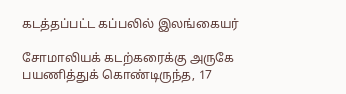கடத்தப்பட்ட கப்பலில் இலங்கையர்

சோமாலியக் கடற்கரைக்கு அருகே பயணித்துக் கொண்டிருந்த, 17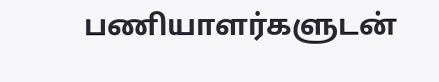பணியாளர்களுடன்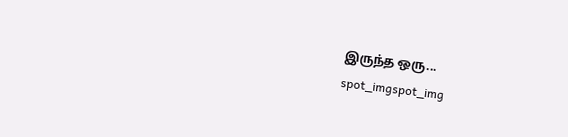இருந்த ஒரு...
spot_imgspot_img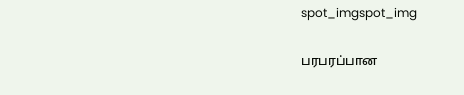spot_imgspot_img

பரபரப்பான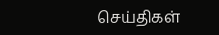செய்திகள்